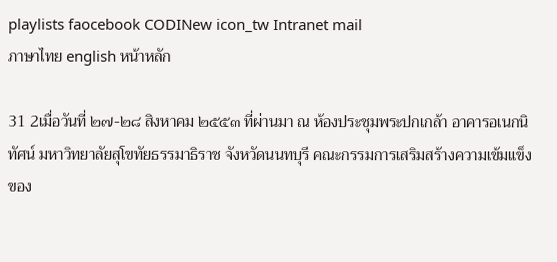playlists faocebook CODINew icon_tw Intranet mail
ภาษาไทย english หน้าหลัก

31 2เมื่อวันที่ ๒๗-๒๘ สิงหาคม ๒๕๕๓ ที่ผ่านมา ณ ห้องประชุมพระปกเกล้า อาคารอเนกนิทัศน์ มหาวิทยาลัยสุโขทัยธรรมาธิราช จังหวัดนนทบุรี คณะกรรมการเสริมสร้างความเข้มแข็งของ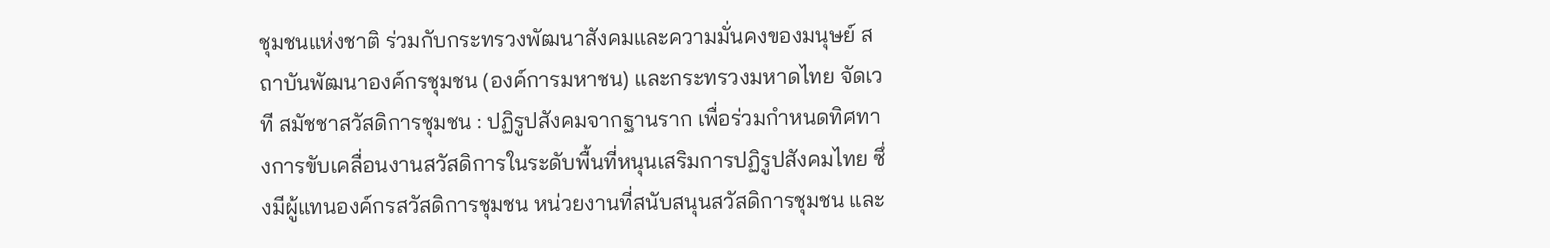ชุมชนแห่งชาติ ร่วมกับกระทรวงพัฒนาสังคมและความมั่นคงของมนุษย์ สถาบันพัฒนาองค์กรชุมชน (องค์การมหาชน) และกระทรวงมหาดไทย จัดเวที สมัชชาสวัสดิการชุมชน : ปฏิรูปสังคมจากฐานราก เพื่อร่วมกำหนดทิศทางการขับเคลื่อนงานสวัสดิการในระดับพื้นที่หนุนเสริมการปฏิรูปสังคมไทย ซึ่งมีผู้แทนองค์กรสวัสดิการชุมชน หน่วยงานที่สนับสนุนสวัสดิการชุมชน และ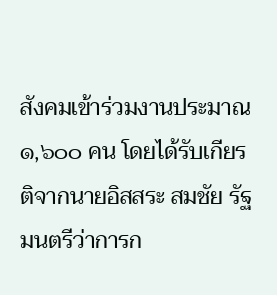สังคมเข้าร่วมงานประมาณ ๑,๖๐๐ คน โดยได้รับเกียรติจากนายอิสสระ สมชัย รัฐมนตรีว่าการก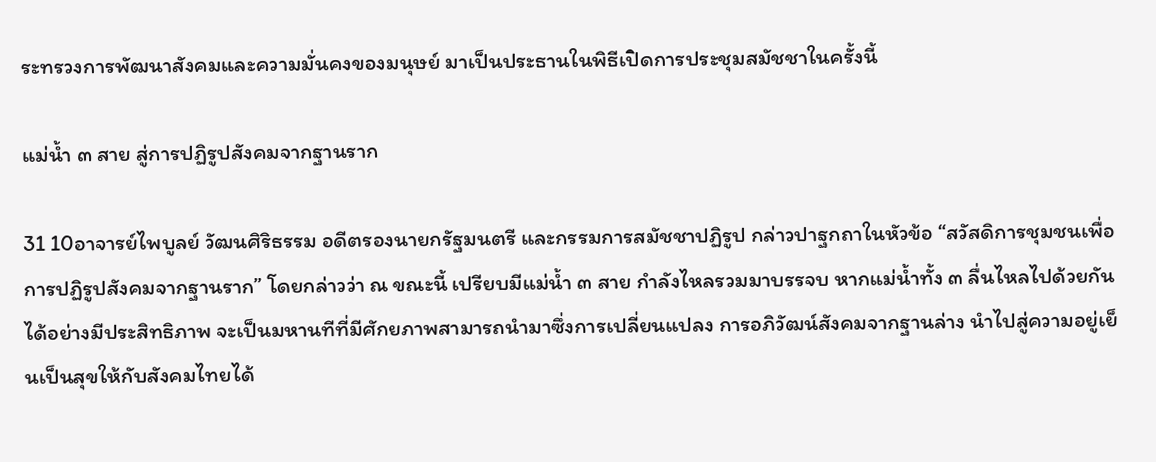ระทรวงการพัฒนาสังคมและความมั่นคงของมนุษย์ มาเป็นประธานในพิธีเปิดการประชุมสมัชชาในครั้งนี้

แม่น้ำ ๓ สาย สู่การปฏิรูปสังคมจากฐานราก

31 10อาจารย์ไพบูลย์ วัฒนศิริธรรม อดีตรองนายกรัฐมนตรี และกรรมการสมัชชาปฏิรูป กล่าวปาฐกถาในหัวข้อ “สวัสดิการชุมชนเพื่อการปฏิรูปสังคมจากฐานราก” โดยกล่าวว่า ณ ขณะนี้ เปรียบมีแม่น้ำ ๓ สาย กำลังไหลรวมมาบรรจบ หากแม่น้ำทั้ง ๓ ลื่นไหลไปด้วยกันได้อย่างมีประสิทธิภาพ จะเป็นมหานทีที่มีศักยภาพสามารถนำมาซึ่งการเปลี่ยนแปลง การอภิวัฒน์สังคมจากฐานล่าง นำไปสู่ความอยู่เย็นเป็นสุขให้กับสังคมไทยได้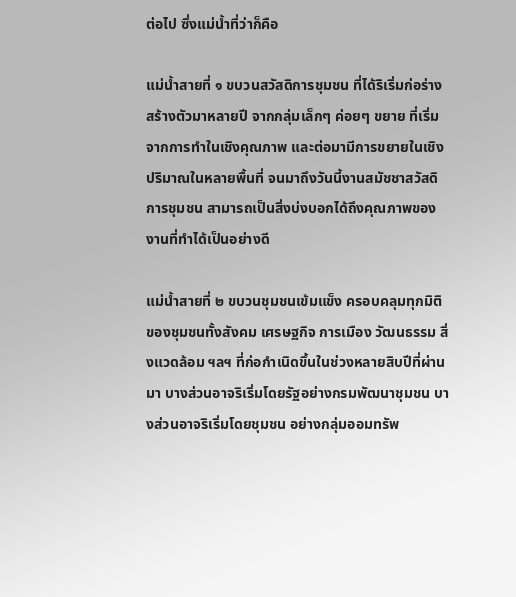ต่อไป ซึ่งแม่น้ำที่ว่าก็คือ

แม่น้ำสายที่ ๑ ขบวนสวัสดิการชุมชน ที่ได้ริเริ่มก่อร่างสร้างตัวมาหลายปี จากกลุ่มเล็กๆ ค่อยๆ ขยาย ที่เริ่มจากการทำในเชิงคุณภาพ และต่อมามีการขยายในเชิงปริมาณในหลายพื้นที่ จนมาถึงวันนี้งานสมัชชาสวัสดิการชุมชน สามารถเป็นสิ่งบ่งบอกได้ถึงคุณภาพของงานที่ทำได้เป็นอย่างดี

แม่น้ำสายที่ ๒ ขบวนชุมชนเข้มแข็ง ครอบคลุมทุกมิติของชุมชนทั้งสังคม เศรษฐกิจ การเมือง วัฒนธรรม สิ่งแวดล้อม ฯลฯ ที่ก่อกำเนิดขึ้นในช่วงหลายสิบปีที่ผ่านมา บางส่วนอาจริเริ่มโดยรัฐอย่างกรมพัฒนาชุมชน บางส่วนอาจริเริ่มโดยชุมชน อย่างกลุ่มออมทรัพ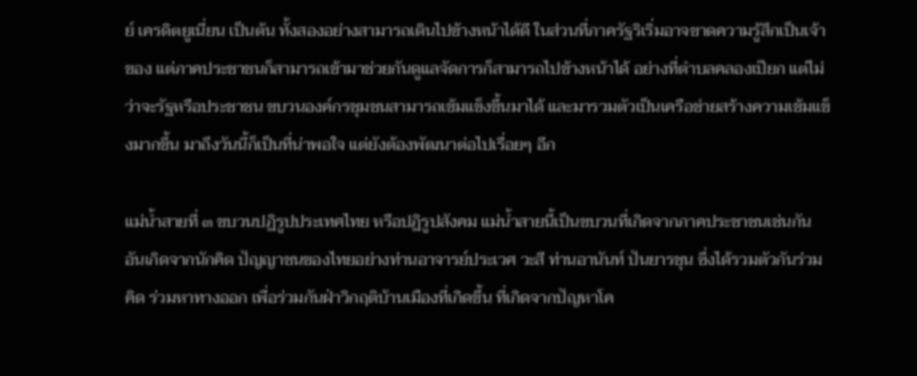ย์ เครดิตยูเนี่ยน เป็นต้น ทั้งสองอย่างสามารถเดินไปข้างหน้าได้ดี ในส่วนที่ภาครัฐริเริ่มอาจขาดความรู้สึกเป็นเจ้าของ แต่ภาคประชาชนก็สามารถเข้ามาช่วยกันดูแลจัดการก็สามารถไปข้างหน้าได้ อย่างที่ตำบลคลองเปียก แต่ไม่ว่าจะรัฐหรือประชาชน ขบวนองค์กรชุมชนสามารถเข้มแข็งขึ้นมาได้ และมารวมตัวเป็นเครือข่ายสร้างความเข้มแข็งมากขึ้น มาถึงวันนี้ก็เป็นที่น่าพอใจ แต่ยังต้องพัฒนาต่อไปเรื่อยๆ อีก

แม่น้ำสายที่ ๓ ขบวนปฏิรูปประเทศไทย หรือปฏิรูปสังคม แม่น้ำสายนี้เป็นขบวนที่เกิดจากภาคประชาชนเช่นกัน อันเกิดจากนักคิด ปัญญาชนของไทยอย่างท่านอาจารย์ประเวศ วะสี ท่านอานันท์ ปันยารชุน ซึ่งได้รวมตัวกันร่วมคิด ร่วมหาทางออก เพื่อร่วมกันฝ่าวิกฤติบ้านเมืองที่เกิดขึ้น ที่เกิดจากปัญหาโค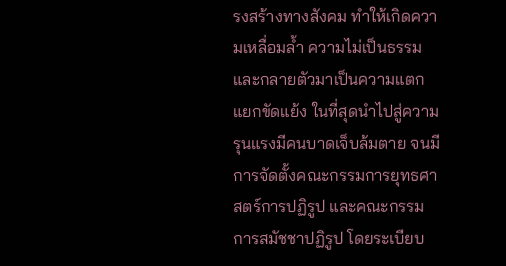รงสร้างทางสังคม ทำให้เกิดความเหลื่อมล้ำ ความไม่เป็นธรรม และกลายตัวมาเป็นความแตกแยกขัดแย้ง ในที่สุดนำไปสู่ความรุนแรงมีคนบาดเจ็บล้มตาย จนมีการจัดตั้งคณะกรรมการยุทธศาสตร์การปฏิรูป และคณะกรรมการสมัชชาปฏิรูป โดยระเบียบ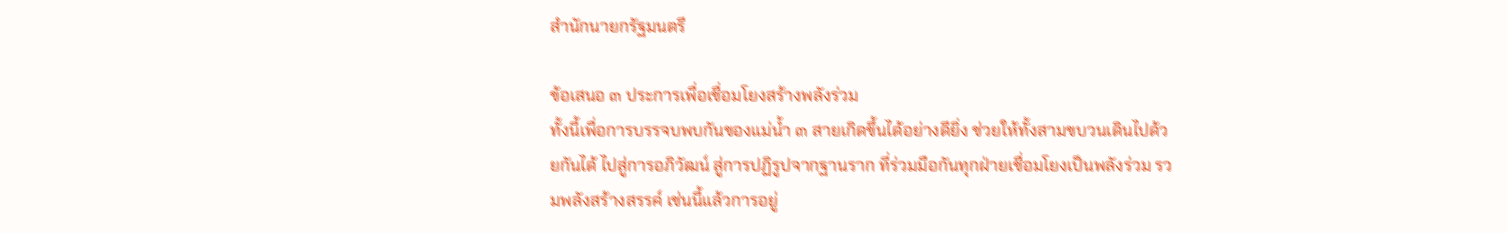สำนักนายกรัฐมนตรี

ข้อเสนอ ๓ ประการเพื่อเชื่อมโยงสร้างพลังร่วม
ทั้งนี้เพื่อการบรรจบพบกันของแม่น้ำ ๓ สายเกิดขึ้นได้อย่างดียิ่ง ช่วยให้ทั้งสามขบวนเดินไปด้วยกันได้ ไปสู่การอภิวัฒน์ สู่การปฏิรูปจากฐานราก ที่ร่วมมือกันทุกฝ่ายเชื่อมโยงเป็นพลังร่วม รวมพลังสร้างสรรค์ เช่นนี้แล้วการอยู่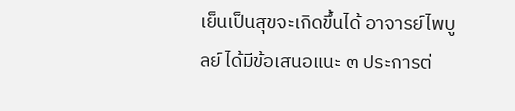เย็นเป็นสุขจะเกิดขึ้นได้ อาจารย์ไพบูลย์ ได้มีข้อเสนอแนะ ๓ ประการต่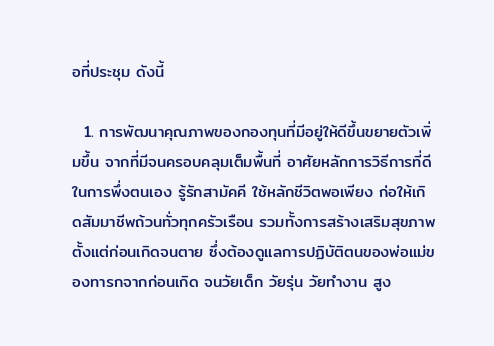อที่ประชุม ดังนี้

  1. การพัฒนาคุณภาพของกองทุนที่มีอยู่ให้ดีขึ้นขยายตัวเพิ่มขึ้น จากที่มีจนครอบคลุมเต็มพื้นที่ อาศัยหลักการวิธีการที่ดีในการพึ่งตนเอง รู้รักสามัคคี ใช้หลักชีวิตพอเพียง ก่อให้เกิดสัมมาชีพถ้วนทั่วทุกครัวเรือน รวมทั้งการสร้างเสริมสุขภาพตั้งแต่ก่อนเกิดจนตาย ซึ่งต้องดูแลการปฏิบัติตนของพ่อแม่ของทารกจากก่อนเกิด จนวัยเด็ก วัยรุ่น วัยทำงาน สูง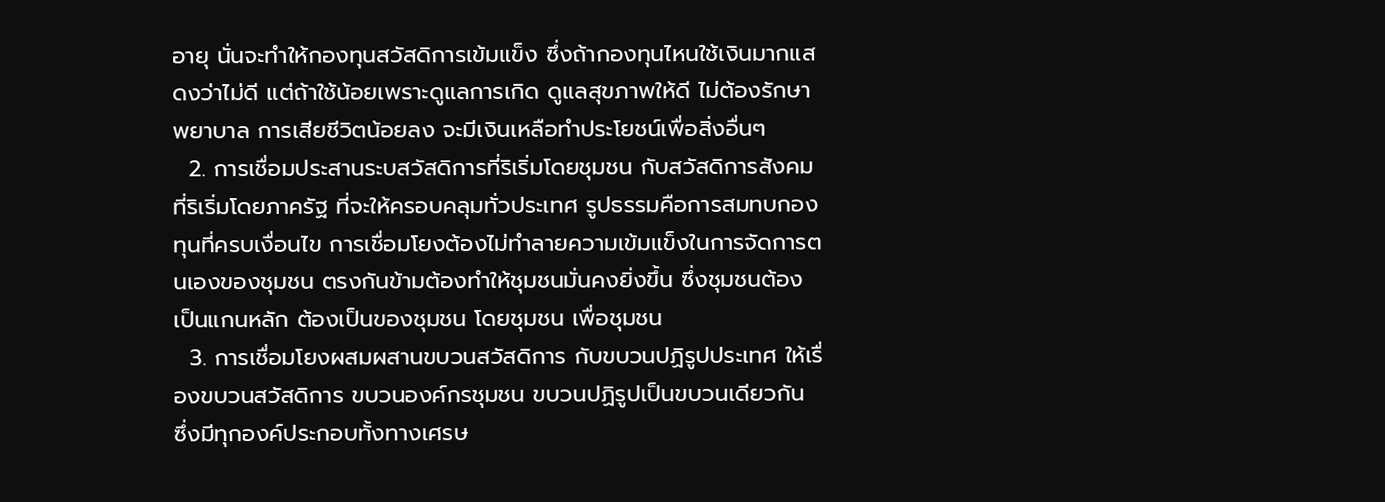อายุ นั่นจะทำให้กองทุนสวัสดิการเข้มแข็ง ซึ่งถ้ากองทุนไหนใช้เงินมากแสดงว่าไม่ดี แต่ถ้าใช้น้อยเพราะดูแลการเกิด ดูแลสุขภาพให้ดี ไม่ต้องรักษาพยาบาล การเสียชีวิตน้อยลง จะมีเงินเหลือทำประโยชน์เพื่อสิ่งอื่นๆ
  2. การเชื่อมประสานระบสวัสดิการที่ริเริ่มโดยชุมชน กับสวัสดิการสังคมที่ริเริ่มโดยภาครัฐ ที่จะให้ครอบคลุมทั่วประเทศ รูปธรรมคือการสมทบกองทุนที่ครบเงื่อนไข การเชื่อมโยงต้องไม่ทำลายความเข้มแข็งในการจัดการตนเองของชุมชน ตรงกันข้ามต้องทำให้ชุมชนมั่นคงยิ่งขึ้น ซึ่งชุมชนต้องเป็นแกนหลัก ต้องเป็นของชุมชน โดยชุมชน เพื่อชุมชน
  3. การเชื่อมโยงผสมผสานขบวนสวัสดิการ กับขบวนปฏิรูปประเทศ ให้เรื่องขบวนสวัสดิการ ขบวนองค์กรชุมชน ขบวนปฏิรูปเป็นขบวนเดียวกัน ซึ่งมีทุกองค์ประกอบทั้งทางเศรษ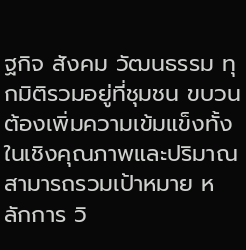ฐกิจ สังคม วัฒนธรรม ทุกมิติรวมอยู่ที่ชุมชน ขบวนต้องเพิ่มความเข้มแข็งทั้งในเชิงคุณภาพและปริมาณ สามารถรวมเป้าหมาย หลักการ วิ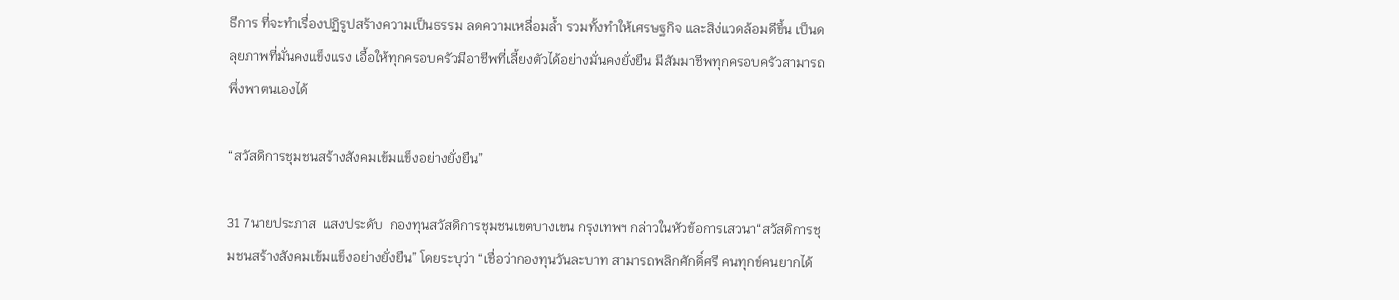ธีการ ที่จะทำเรื่องปฏิรูปสร้างความเป็นธรรม ลดความเหลื่อมล้ำ รวมทั้งทำให้เศรษฐกิจ และสิง่แวดล้อมดีขึ้น เป็นดลุยภาพที่มั่นคงแข็งแรง เอื้อให้ทุกครอบครัวมีอาชีพที่เลี้ยงตัวได้อย่างมั่นคงยั่งยืน มีสัมมาชีพทุกครอบครัวสามารถพึ่งพาตนเองได้

“สวัสดิการชุมชนสร้างสังคมเข้มแข็งอย่างยั่งยืน”

31 7นายประภาส  แสงประดับ  กองทุนสวัสดิการชุมชนเขตบางเขน กรุงเทพฯ กล่าวในหัวข้อการเสวนา“สวัสดิการชุมชนสร้างสังคมเข้มแข็งอย่างยั่งยืน” โดยระบุว่า “เชื่อว่ากองทุนวันละบาท สามารถพลิกศักดิ์ศรี คนทุกข์คนยากได้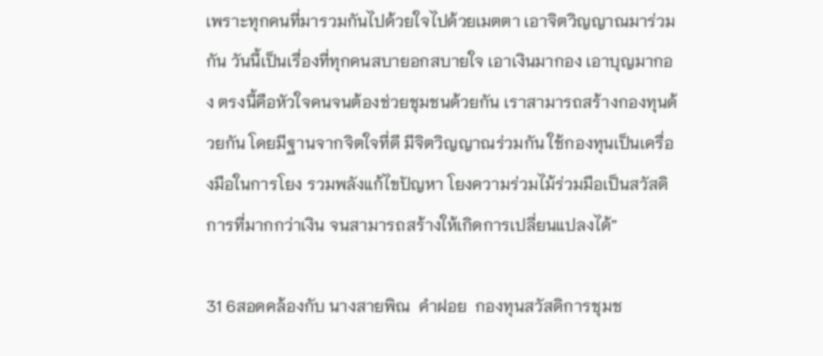เพราะทุกคนที่มารวมกันไปด้วยใจไปด้วยเมตตา เอาจิตวิญญาณมาร่วมกัน วันนี้เป็นเรื่องที่ทุกคนสบายอกสบายใจ เอาเงินมากอง เอาบุญมากอง ตรงนี้คือหัวใจคนจนต้องช่วยชุมชนด้วยกัน เราสามารถสร้างกองทุนด้วยกัน โดยมีฐานจากจิตใจที่ดี มีจิตวิญญาณร่วมกัน ใช้กองทุนเป็นเครื่องมือในการโยง รวมพลังแก้ไขปัญหา โยงความร่วมไม้ร่วมมือเป็นสวัสดิการที่มากกว่าเงิน จนสามารถสร้างให้เกิดการเปลี่ยนแปลงได้”

31 6สอดคล้องกับ นางสายพิณ  คำฝอย  กองทุนสวัสดิการชุมช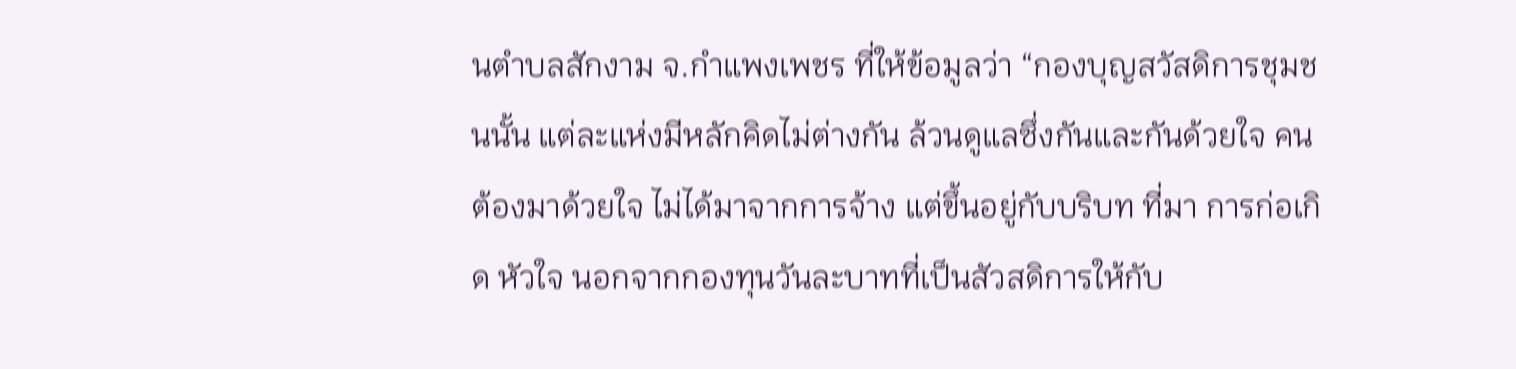นตำบลสักงาม จ.กำแพงเพชร ที่ให้ข้อมูลว่า “กองบุญสวัสดิการชุมชนนั้น แต่ละแห่งมีหลักคิดไม่ต่างกัน ล้วนดูแลซึ่งกันและกันด้วยใจ คนต้องมาด้วยใจ ไม่ได้มาจากการจ้าง แต่ขึ้นอยู่กับบริบท ที่มา การก่อเกิด หัวใจ นอกจากกองทุนวันละบาทที่เป็นสัวสดิการให้กับ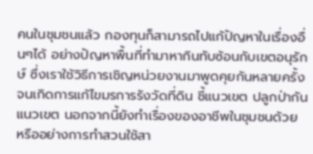คนในชุมชนแล้ว กองทุนก็สามารถไปแก้ปัญหาในเรื่องอื่นๆได้ อย่างปัญหาพื้นที่ทำมาหากินทับซ้อนกับเขตอนุรักษ์ ซึ่งเราใช้วิธีการเชิญหน่วยงานมาพูดคุยกันหลายครั้ง จนเกิดการแก้ไขมรการรังวัดที่ดิน ชี้แนวเขต ปลูกป่ากันแนวเขต นอกจากนี้ยังทำเรื่องของอาชีพในชุมชนด้วย หรืออย่างการทำสวนใช้สา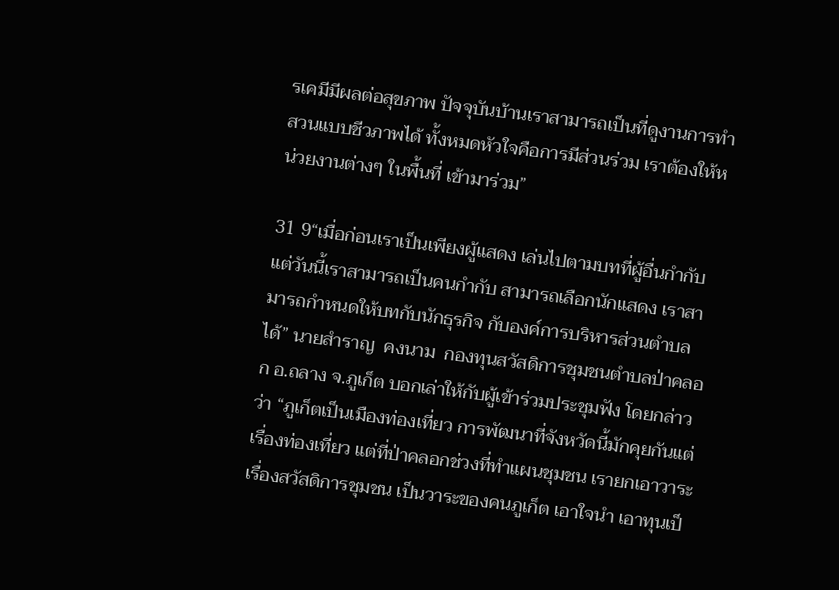รเคมีมีผลต่อสุขภาพ ปัจจุบันบ้านเราสามารถเป็นที่ดูงานการทำสวนแบบชีวภาพได้ ทั้งหมดหัวใจคือการมีส่วนร่วม เราต้องให้หน่วยงานต่างๆ ในพื้นที่ เข้ามาร่วม”

31 9“เมื่อก่อนเราเป็นเพียงผู้แสดง เล่นไปตามบทที่ผู้อื่นกำกับ แต่วันนี้เราสามารถเป็นคนกำกับ สามารถเลือกนักแสดง เราสามารถกำหนดให้บทกับนักธุรกิจ กับองค์การบริหารส่วนตำบลได้” นายสำราญ  คงนาม  กองทุนสวัสดิการชุมชนตำบลป่าคลอก อ.ถลาง จ.ภูเก็ต บอกเล่าให้กับผู้เข้าร่วมประชุมฟัง โดยกล่าวว่า “ภูเก็ตเป็นเมืองท่องเที่ยว การพัฒนาที่จังหวัดนี้มักคุยกันแต่เรื่องท่องเที่ยว แต่ที่ป่าคลอกช่วงที่ทำแผนชุมชน เรายกเอาวาระเรื่องสวัสดิการชุมชน เป็นวาระของคนภูเก็ต เอาใจนำ เอาทุนเป็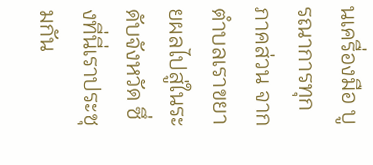นเครื่องมือ บูรณาการทุกภาคส่วน จากตำบลเราขยายผลไปสู่ในระดับจังหวัด ซึ่งที่นี่เราประชุมกัน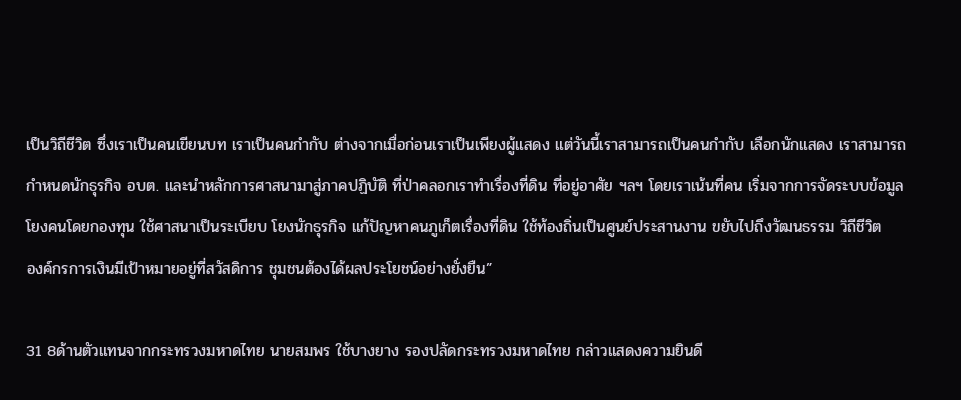เป็นวิถีชีวิต ซึ่งเราเป็นคนเขียนบท เราเป็นคนกำกับ ต่างจากเมื่อก่อนเราเป็นเพียงผู้แสดง แต่วันนี้เราสามารถเป็นคนกำกับ เลือกนักแสดง เราสามารถกำหนดนักธุรกิจ อบต. และนำหลักการศาสนามาสู่ภาคปฏิบัติ ที่ป่าคลอกเราทำเรื่องที่ดิน ที่อยู่อาศัย ฯลฯ โดยเราเน้นที่คน เริ่มจากการจัดระบบข้อมูล โยงคนโดยกองทุน ใช้ศาสนาเป็นระเบียบ โยงนักธุรกิจ แก้ปัญหาคนภูเก็ตเรื่องที่ดิน ใช้ท้องถิ่นเป็นศูนย์ประสานงาน ขยับไปถึงวัฒนธรรม วิถีชีวิต
องค์กรการเงินมีเป้าหมายอยู่ที่สวัสดิการ ชุมชนต้องได้ผลประโยชน์อย่างยั่งยืน”

31 8ด้านตัวแทนจากกระทรวงมหาดไทย นายสมพร ใช้บางยาง รองปลัดกระทรวงมหาดไทย กล่าวแสดงความยินดี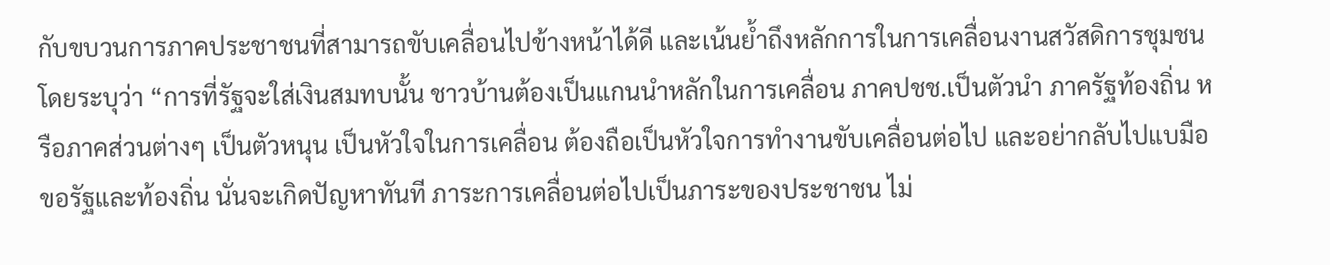กับขบวนการภาคประชาชนที่สามารถขับเคลื่อนไปข้างหน้าได้ดี และเน้นย้ำถึงหลักการในการเคลื่อนงานสวัสดิการชุมชน โดยระบุว่า “การที่รัฐจะใส่เงินสมทบนั้น ชาวบ้านต้องเป็นแกนนำหลักในการเคลื่อน ภาคปชช.เป็นตัวนำ ภาครัฐท้องถิ่น หรือภาคส่วนต่างๆ เป็นตัวหนุน เป็นหัวใจในการเคลื่อน ต้องถือเป็นหัวใจการทำงานขับเคลื่อนต่อไป และอย่ากลับไปแบมือขอรัฐและท้องถิ่น นั่นจะเกิดปัญหาทันที ภาระการเคลื่อนต่อไปเป็นภาระของประชาชน ไม่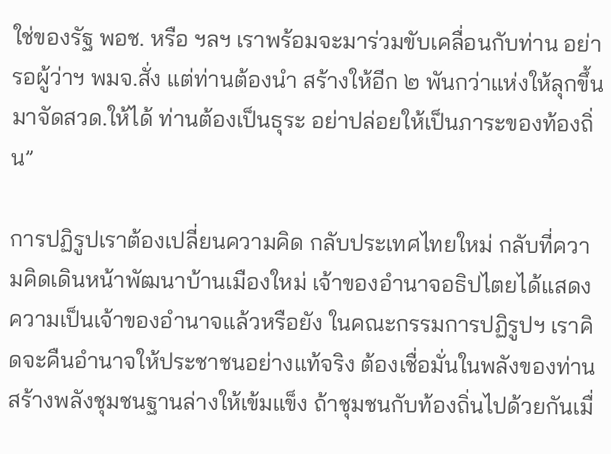ใช่ของรัฐ พอช. หรือ ฯลฯ เราพร้อมจะมาร่วมขับเคลื่อนกับท่าน อย่ารอผู้ว่าฯ พมจ.สั่ง แต่ท่านต้องนำ สร้างให้อีก ๒ พันกว่าแห่งให้ลุกขึ้นมาจัดสวด.ให้ได้ ท่านต้องเป็นธุระ อย่าปล่อยให้เป็นภาระของท้องถิ่น”

การปฏิรูปเราต้องเปลี่ยนความคิด กลับประเทศไทยใหม่ กลับที่ความคิดเดินหน้าพัฒนาบ้านเมืองใหม่ เจ้าของอำนาจอธิปไตยได้แสดงความเป็นเจ้าของอำนาจแล้วหรือยัง ในคณะกรรมการปฏิรูปฯ เราคิดจะคืนอำนาจให้ประชาชนอย่างแท้จริง ต้องเชื่อมั่นในพลังของท่าน สร้างพลังชุมชนฐานล่างให้เข้มแข็ง ถ้าชุมชนกับท้องถิ่นไปด้วยกันเมื่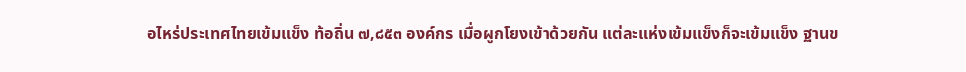อไหร่ประเทศไทยเข้มแข็ง ท้อถิ่น ๗,๘๕๓ องค์กร เมื่อผูกโยงเข้าด้วยกัน แต่ละแห่งเข้มแข็งก็จะเข้มแข็ง ฐานข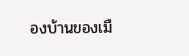องบ้านของเมื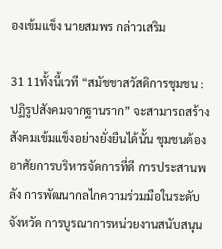องเข้มแข็ง นายสมพร กล่าวเสริม

31 11ทั้งนี้เวที “สมัชชาสวัสดิการชุมชน : ปฏิรูปสังคมจากฐานราก” จะสามารถสร้างสังคมเข้มแข็งอย่างยั่งยืนได้นั้น ชุมชนต้องอาศัยการบริหารจัดการที่ดี การประสานพลัง การพัฒนากลไกความร่วมมือในระดับจังหวัด การบูรณาการหน่วยงานสนับสนุน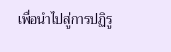เพื่อนำไปสู่การปฏิรู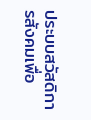ประบบสวัสดิการสังคมเพื่อ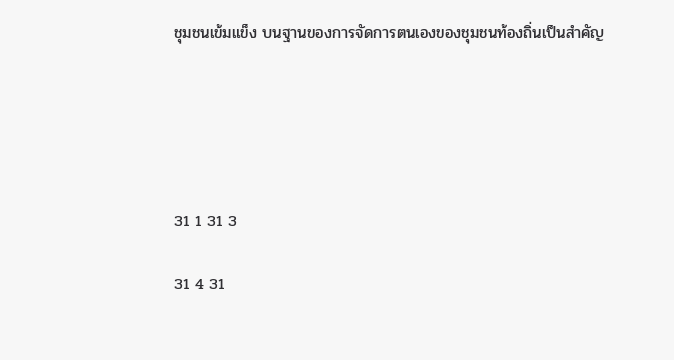ชุมชนเข้มแข็ง บนฐานของการจัดการตนเองของชุมชนท้องถิ่นเป็นสำคัญ





31 1 31 3

31 4 31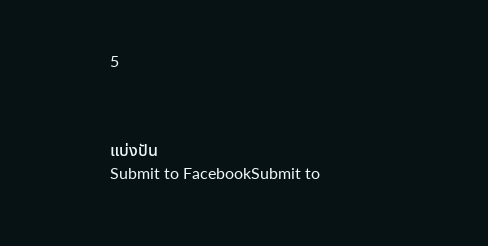5



แบ่งปัน
Submit to FacebookSubmit to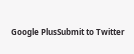Google PlusSubmit to Twitter